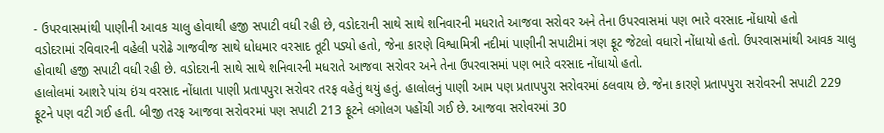- ઉપરવાસમાંથી પાણીની આવક ચાલુ હોવાથી હજી સપાટી વધી રહી છે, વડોદરાની સાથે સાથે શનિવારની મધરાતે આજવા સરોવર અને તેના ઉપરવાસમાં પણ ભારે વરસાદ નોંધાયો હતો
વડોદરામાં રવિવારની વહેલી પરોઢે ગાજવીજ સાથે ધોધમાર વરસાદ તૂટી પડ્યો હતો, જેના કારણે વિશ્વામિત્રી નદીમાં પાણીની સપાટીમાં ત્રણ ફૂટ જેટલો વધારો નોંધાયો હતો. ઉપરવાસમાંથી આવક ચાલુ હોવાથી હજી સપાટી વધી રહી છે. વડોદરાની સાથે સાથે શનિવારની મધરાતે આજવા સરોવર અને તેના ઉપરવાસમાં પણ ભારે વરસાદ નોંધાયો હતો.
હાલોલમાં આશરે પાંચ ઇંચ વરસાદ નોંધાતા પાણી પ્રતાપપુરા સરોવર તરફ વહેતું થયું હતું. હાલોલનું પાણી આમ પણ પ્રતાપપુરા સરોવરમાં ઠલવાય છે. જેના કારણે પ્રતાપપુરા સરોવરની સપાટી 229 ફૂટને પણ વટી ગઈ હતી. બીજી તરફ આજવા સરોવરમાં પણ સપાટી 213 ફૂટને લગોલગ પહોંચી ગઈ છે. આજવા સરોવરમાં 30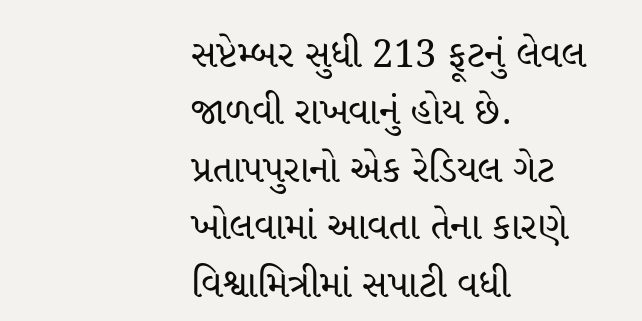સપ્ટેમ્બર સુધી 213 ફૂટનું લેવલ જાળવી રાખવાનું હોય છે. પ્રતાપપુરાનો એક રેડિયલ ગેટ ખોલવામાં આવતા તેના કારણે વિશ્વામિત્રીમાં સપાટી વધી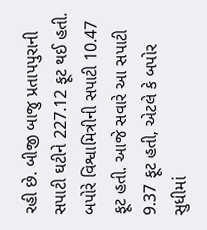રહી છે. બીજી બાજુ પ્રતાપપુરાની સપાટી ઘટીને 227.12 ફૂટ થઈ હતી. બપોરે વિશ્વામિત્રીની સપાટી 10.47 ફૂટ હતી. આજે સવારે આ સપાટી 9.37 ફૂટ હતી, એટલે કે બપોર સુધીમાં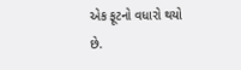એક ફૂટનો વધારો થયો છે.